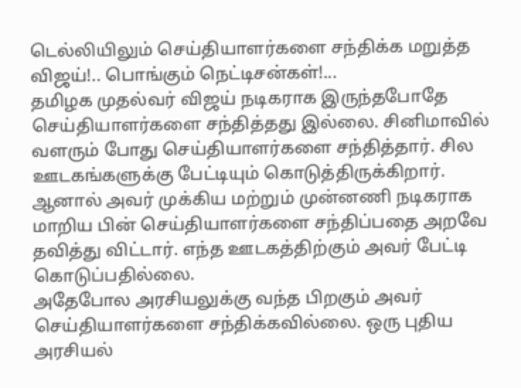டெல்லியிலும் செய்தியாளர்களை சந்திக்க மறுத்த விஜய்!.. பொங்கும் நெட்டிசன்கள்!...
தமிழக முதல்வர் விஜய் நடிகராக இருந்தபோதே செய்தியாளர்களை சந்தித்தது இல்லை. சினிமாவில் வளரும் போது செய்தியாளர்களை சந்தித்தார். சில ஊடகங்களுக்கு பேட்டியும் கொடுத்திருக்கிறார். ஆனால் அவர் முக்கிய மற்றும் முன்னணி நடிகராக மாறிய பின் செய்தியாளர்களை சந்திப்பதை அறவே தவித்து விட்டார். எந்த ஊடகத்திற்கும் அவர் பேட்டி கொடுப்பதில்லை.
அதேபோல அரசியலுக்கு வந்த பிறகும் அவர் செய்தியாளர்களை சந்திக்கவில்லை. ஒரு புதிய அரசியல்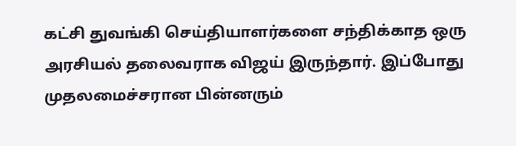கட்சி துவங்கி செய்தியாளர்களை சந்திக்காத ஒரு அரசியல் தலைவராக விஜய் இருந்தார். இப்போது முதலமைச்சரான பின்னரும்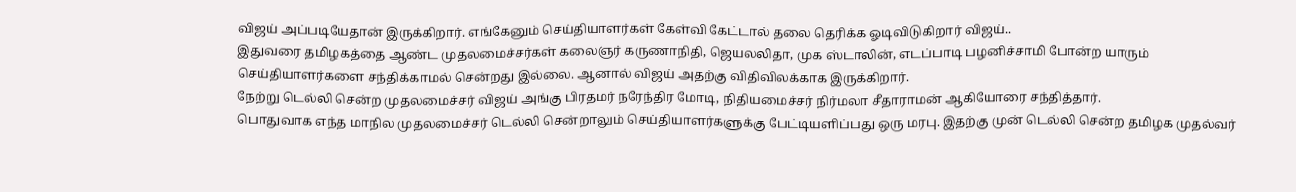விஜய் அப்படியேதான் இருக்கிறார். எங்கேனும் செய்தியாளர்கள் கேள்வி கேட்டால் தலை தெரிக்க ஓடிவிடுகிறார் விஜய்..
இதுவரை தமிழகத்தை ஆண்ட முதலமைச்சர்கள் கலைஞர் கருணாநிதி, ஜெயலலிதா, முக ஸ்டாலின், எடப்பாடி பழனிச்சாமி போன்ற யாரும் செய்தியாளர்களை சந்திக்காமல் சென்றது இல்லை. ஆனால் விஜய் அதற்கு விதிவிலக்காக இருக்கிறார்.
நேற்று டெல்லி சென்ற முதலமைச்சர் விஜய் அங்கு பிரதமர் நரேந்திர மோடி, நிதியமைச்சர் நிர்மலா சீதாராமன் ஆகியோரை சந்தித்தார்.
பொதுவாக எந்த மாநில முதலமைச்சர் டெல்லி சென்றாலும் செய்தியாளர்களுக்கு பேட்டியளிப்பது ஒரு மரபு. இதற்கு முன் டெல்லி சென்ற தமிழக முதல்வர்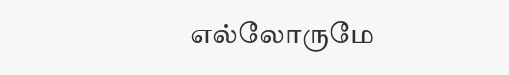எல்லோருமே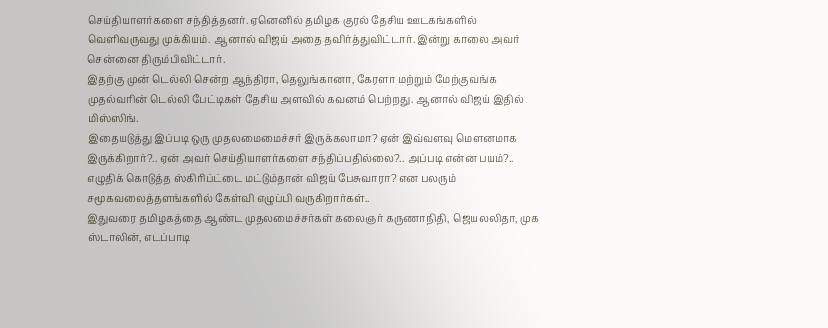செய்தியாளர்களை சந்தித்தனர். ஏனெனில் தமிழக குரல் தேசிய ஊடகங்களில் வெளிவருவது முக்கியம். ஆனால் விஜய் அதை தவிர்த்துவிட்டார். இன்று காலை அவர் சென்னை திரும்பிவிட்டார்.
இதற்கு முன் டெல்லி சென்ற ஆந்திரா, தெலுங்கானா, கேரளா மற்றும் மேற்குவங்க முதல்வரின் டெல்லி பேட்டிகள் தேசிய அளவில் கவனம் பெற்றது. ஆனால் விஜய் இதில் மிஸ்ஸிங்.
இதையடுத்து இப்படி ஒரு முதலமைமைச்சர் இருக்கலாமா? ஏன் இவ்வளவு மௌனமாக இருக்கிறார்?.. ஏன் அவர் செய்தியாளர்களை சந்திப்பதில்லை?.. அப்படி என்ன பயம்?.. எழுதிக் கொடுத்த ஸ்கிரிப்ட்டை மட்டும்தான் விஜய் பேசுவாரா? என பலரும் சமூகவலைத்தளங்களில் கேள்வி எழுப்பி வருகிறார்கள்..
இதுவரை தமிழகத்தை ஆண்ட முதலமைச்சர்கள் கலைஞர் கருணாநிதி, ஜெயலலிதா, முக ஸ்டாலின், எடப்பாடி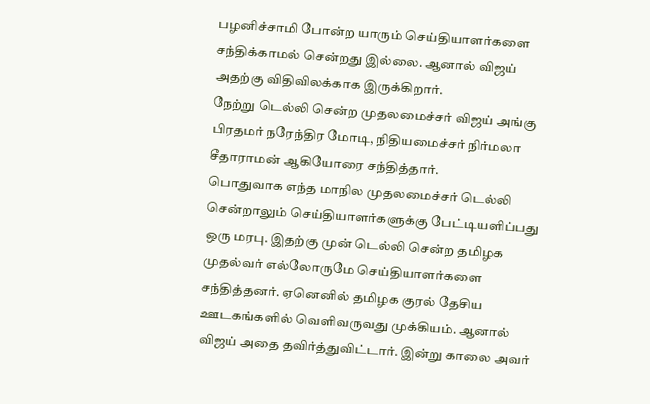பழனிச்சாமி போன்ற யாரும் செய்தியாளர்களை சந்திக்காமல் சென்றது இல்லை. ஆனால் விஜய் அதற்கு விதிவிலக்காக இருக்கிறார்.
நேற்று டெல்லி சென்ற முதலமைச்சர் விஜய் அங்கு பிரதமர் நரேந்திர மோடி, நிதியமைச்சர் நிர்மலா சீதாராமன் ஆகியோரை சந்தித்தார்.
பொதுவாக எந்த மாநில முதலமைச்சர் டெல்லி சென்றாலும் செய்தியாளர்களுக்கு பேட்டியளிப்பது ஒரு மரபு. இதற்கு முன் டெல்லி சென்ற தமிழக முதல்வர் எல்லோருமே செய்தியாளர்களை சந்தித்தனர். ஏனெனில் தமிழக குரல் தேசிய ஊடகங்களில் வெளிவருவது முக்கியம். ஆனால் விஜய் அதை தவிர்த்துவிட்டார். இன்று காலை அவர்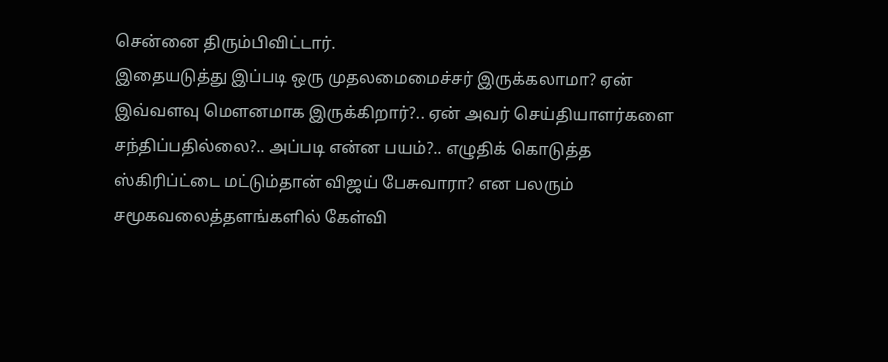சென்னை திரும்பிவிட்டார்.
இதையடுத்து இப்படி ஒரு முதலமைமைச்சர் இருக்கலாமா? ஏன் இவ்வளவு மௌனமாக இருக்கிறார்?.. ஏன் அவர் செய்தியாளர்களை சந்திப்பதில்லை?.. அப்படி என்ன பயம்?.. எழுதிக் கொடுத்த ஸ்கிரிப்ட்டை மட்டும்தான் விஜய் பேசுவாரா? என பலரும் சமூகவலைத்தளங்களில் கேள்வி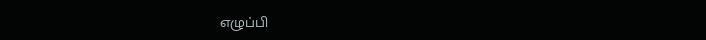எழுப்பி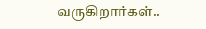வருகிறார்கள்..